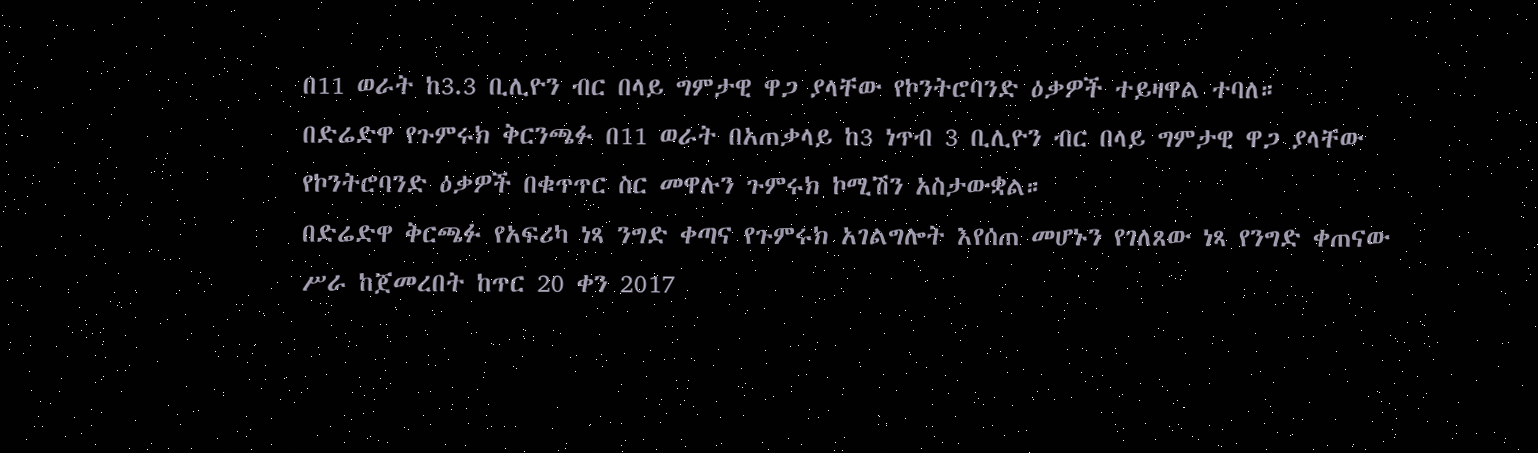በ11 ወራት ከ3.3 ቢሊዮን ብር በላይ ግምታዊ ዋጋ ያላቸው የኮንትሮባንድ ዕቃዎች ተይዛዋል ተባለ።
በድሬድዋ የጉምሩክ ቅርንጫፉ በ11 ወራት በአጠቃላይ ከ3 ነጥብ 3 ቢሊዮን ብር በላይ ግምታዊ ዋጋ ያላቸው የኮንትሮባንድ ዕቃዎች በቁጥጥር ስር መዋሉን ጉምሩክ ኮሚሽን አስታውቋል።
በድሬድዋ ቅርጫፉ የአፍሪካ ነጻ ንግድ ቀጣና የጉምሩክ አገልግሎት እየሰጠ መሆኑን የገለጸው ነጻ የንግድ ቀጠናው ሥራ ከጀመረበት ከጥር 20 ቀን 2017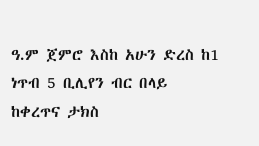ዓ.ም ጀምሮ እስከ አሁን ድረስ ከ1 ነጥብ 5 ቢሊየን ብር በላይ ከቀረጥና ታክስ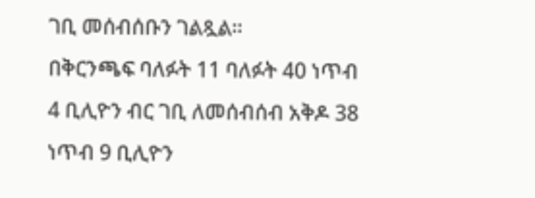ገቢ መሰብሰቡን ገልጿል።
በቅርንጫፍ ባለፉት 11 ባለፉት 40 ነጥብ 4 ቢሊዮን ብር ገቢ ለመሰብሰብ አቅዶ 38 ነጥብ 9 ቢሊዮን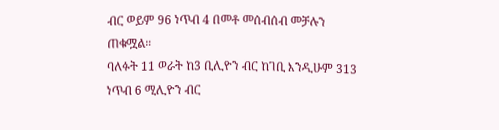ብር ወይም 96 ነጥብ 4 በመቶ መሰብሰብ መቻሉን ጠቁሟል።
ባለፉት 11 ወራት ከ3 ቢሊዮን ብር ከገቢ እንዲሁም 313 ነጥብ 6 ሚሊዮን ብር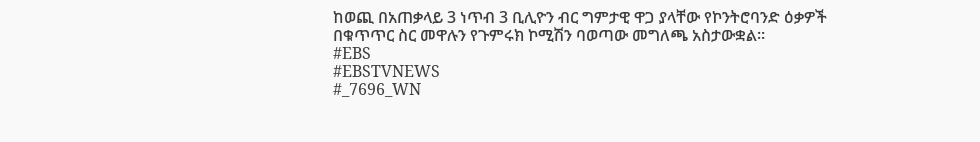ከወጪ በአጠቃላይ 3 ነጥብ 3 ቢሊዮን ብር ግምታዊ ዋጋ ያላቸው የኮንትሮባንድ ዕቃዎች በቁጥጥር ስር መዋሉን የጉምሩክ ኮሚሽን ባወጣው መግለጫ አስታውቋል።
#EBS
#EBSTVNEWS
#_7696_WN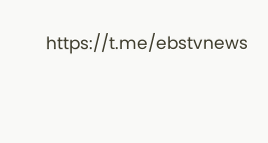https://t.me/ebstvnews